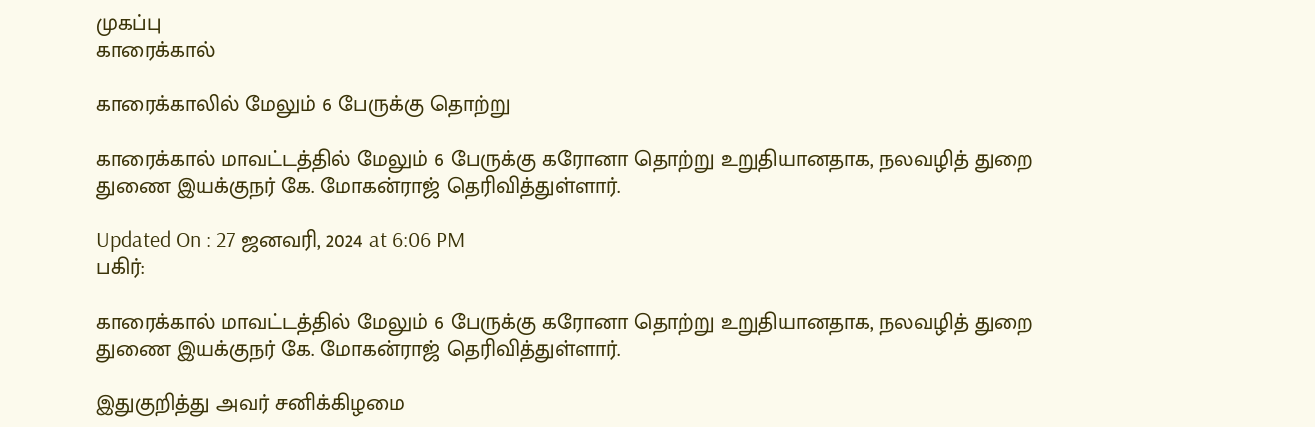முகப்பு
காரைக்கால்

காரைக்காலில் மேலும் 6 பேருக்கு தொற்று

காரைக்கால் மாவட்டத்தில் மேலும் 6 பேருக்கு கரோனா தொற்று உறுதியானதாக, நலவழித் துறை துணை இயக்குநர் கே. மோகன்ராஜ் தெரிவித்துள்ளார்.

Updated On : 27 ஜனவரி, 2024 at 6:06 PM
பகிர்:

காரைக்கால் மாவட்டத்தில் மேலும் 6 பேருக்கு கரோனா தொற்று உறுதியானதாக, நலவழித் துறை துணை இயக்குநர் கே. மோகன்ராஜ் தெரிவித்துள்ளார்.

இதுகுறித்து அவர் சனிக்கிழமை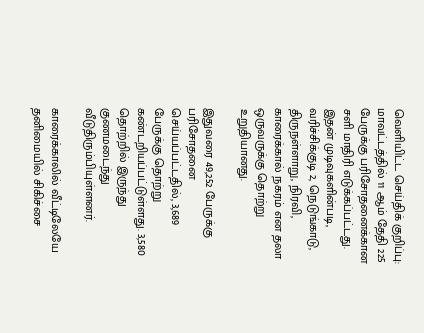வெளியிட்ட செய்திக் குறிப்பு: மாவட்டத்தில் 11 ஆம் தேதி 225 பேருக்கு பரிசோதனைக்கான சளி மாதிரி எடுக்கப்பட்டது. இதன் முடிவுகளின்படி, வரிச்சிக்குடி 2, நெடுங்காடு, திருநள்ளாறு, நிரவி, காரைக்கால் நகரம் என தலா ஒருவருக்கு தொற்று உறுதியானது.

இதுவரை 49,252 பேருக்கு பரிசோதனை செய்யப்பட்டதில், 3,689 பேருக்கு தொற்று கண்டறியப்பட்டுள்ளது. 3,580 தொற்றில் இருந்து குணமடைந்து வீடுதிரும்பியுள்ளனர்.

காரைக்காலில் வீட்டிலேயே தனிமையில் சிகிச்சை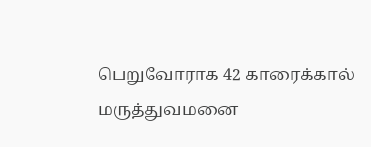பெறுவோராக 42 காரைக்கால் மருத்துவமனை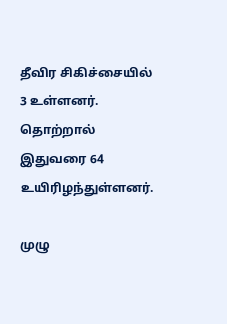தீவிர சிகிச்சையில் 3 உள்ளனர். தொற்றால் இதுவரை 64 உயிரிழந்துள்ளனர்.

முழு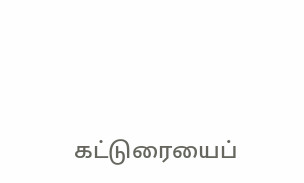கட்டுரையைப்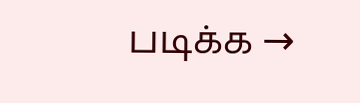படிக்க →